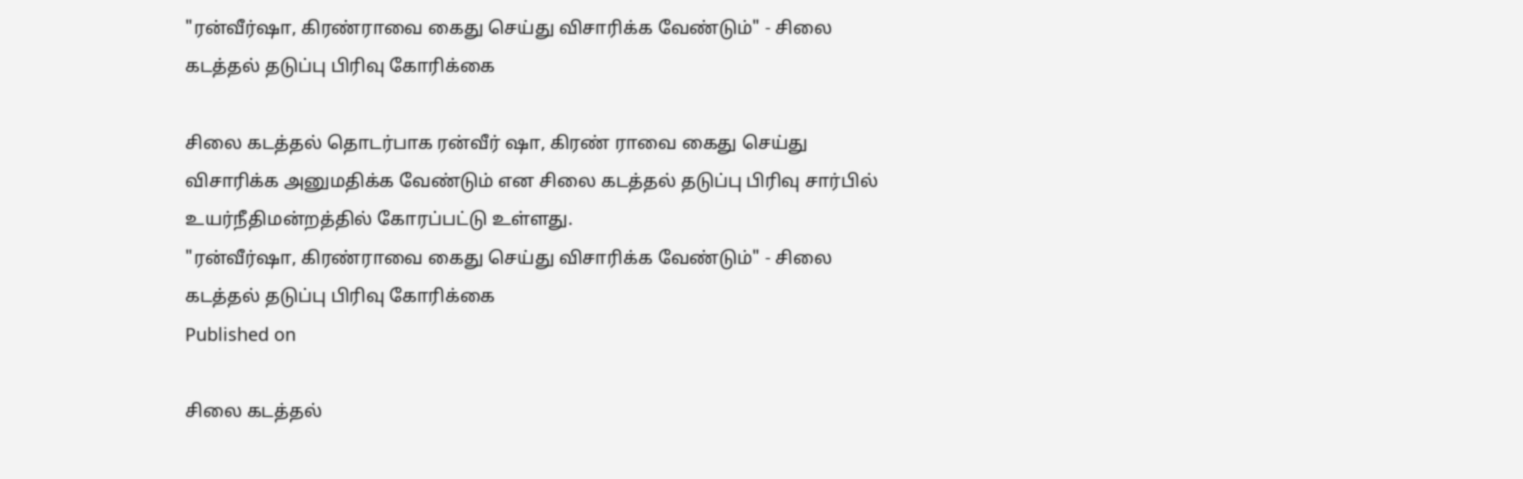"ரன்வீர்ஷா, கிரண்ராவை கைது செய்து விசாரிக்க வேண்டும்" - சிலை கடத்தல் தடுப்பு பிரிவு கோரிக்கை

சிலை கடத்தல் தொடர்பாக ரன்வீர் ஷா, கிரண் ராவை கைது செய்து விசாரிக்க அனுமதிக்க வேண்டும் என சிலை கடத்தல் தடுப்பு பிரிவு சார்பில் உயர்நீதிமன்றத்தில் கோரப்பட்டு உள்ளது.
"ரன்வீர்ஷா, கிரண்ராவை கைது செய்து விசாரிக்க வேண்டும்" - சிலை கடத்தல் தடுப்பு பிரிவு கோரிக்கை
Published on

சிலை கடத்தல்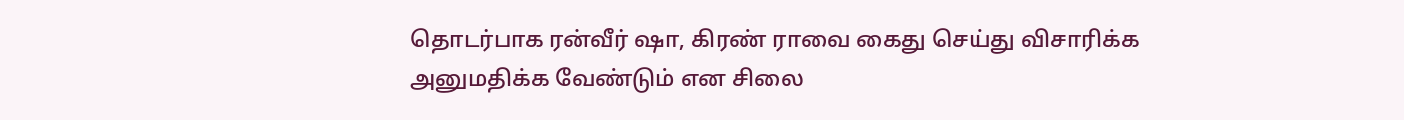தொடர்பாக ரன்வீர் ஷா, கிரண் ராவை கைது செய்து விசாரிக்க அனுமதிக்க வேண்டும் என சிலை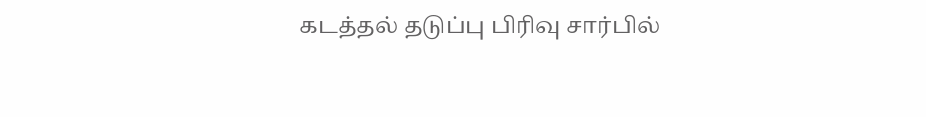கடத்தல் தடுப்பு பிரிவு சார்பில்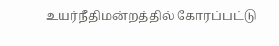உயர்நீதிமன்றத்தில் கோரப்பட்டு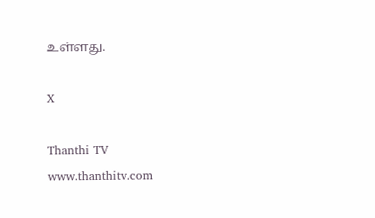உள்ளது.

X

Thanthi TV
www.thanthitv.com